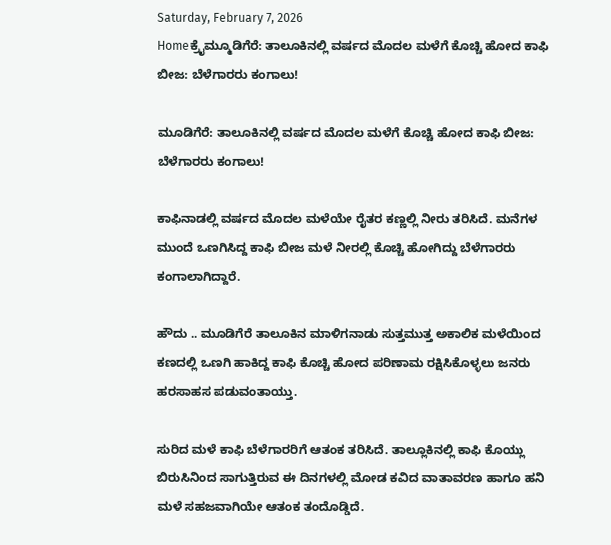Saturday, February 7, 2026
Homeಕ್ರೈಮ್ಮೂಡಿಗೆರೆ: ತಾಲೂಕಿನಲ್ಲಿ ವರ್ಷದ ಮೊದಲ ಮಳೆಗೆ ಕೊಚ್ಚಿ ಹೋದ ಕಾಫಿ ಬೀಜ: ಬೆಳೆಗಾರರು ಕಂಗಾಲು!

ಮೂಡಿಗೆರೆ: ತಾಲೂಕಿನಲ್ಲಿ ವರ್ಷದ ಮೊದಲ ಮಳೆಗೆ ಕೊಚ್ಚಿ ಹೋದ ಕಾಫಿ ಬೀಜ: ಬೆಳೆಗಾರರು ಕಂಗಾಲು!

ಕಾಫಿನಾಡಲ್ಲಿ ವರ್ಷದ ಮೊದಲ ಮಳೆಯೇ ರೈತರ ಕಣ್ಣಲ್ಲಿ ನೀರು ತರಿಸಿದೆ. ಮನೆಗಳ ಮುಂದೆ ಒಣಗಿಸಿದ್ದ ಕಾಫಿ ಬೀಜ ಮಳೆ ನೀರಲ್ಲಿ ಕೊಚ್ಚಿ ಹೋಗಿದ್ದು ಬೆಳೆಗಾರರು ಕಂಗಾಲಾಗಿದ್ದಾರೆ.

ಹೌದು .. ಮೂಡಿಗೆರೆ ತಾಲೂಕಿನ ಮಾಳಿಗನಾಡು ಸುತ್ತಮುತ್ತ ಅಕಾಲಿಕ ಮಳೆಯಿಂದ ಕಣದಲ್ಲಿ ಒಣಗಿ ಹಾಕಿದ್ದ ಕಾಫಿ ಕೊಚ್ಚಿ ಹೋದ ಪರಿಣಾಮ ರಕ್ಷಿಸಿಕೊಳ್ಳಲು ಜನರು ಹರಸಾಹಸ ಪಡುವಂತಾಯ್ತು.

ಸುರಿದ ಮಳೆ ಕಾಫಿ ಬೆಳೆಗಾರರಿಗೆ ಆತಂಕ ತರಿಸಿದೆ. ತಾಲ್ಲೂಕಿನಲ್ಲಿ ಕಾಫಿ ಕೊಯ್ಲು ಬಿರುಸಿನಿಂದ ಸಾಗುತ್ತಿರುವ ಈ ದಿನಗಳಲ್ಲಿ ಮೋಡ ಕವಿದ ವಾತಾವರಣ ಹಾಗೂ ಹನಿ ಮಳೆ ಸಹಜವಾಗಿಯೇ ಆತಂಕ ತಂದೊಡ್ಡಿದೆ.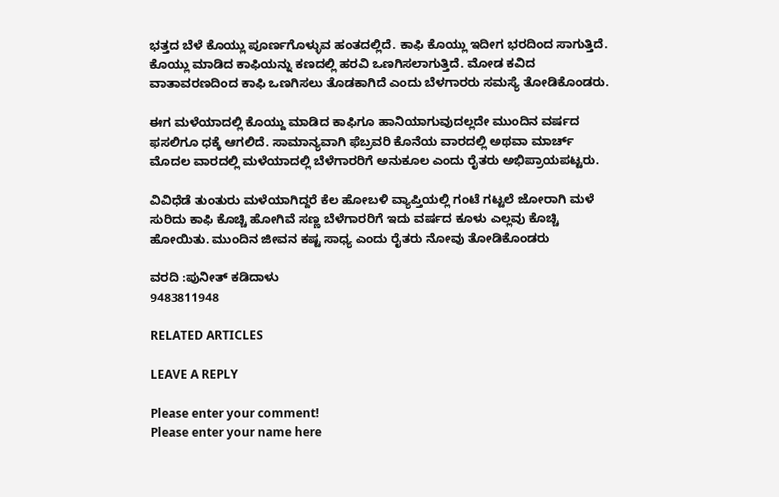ಭತ್ತದ ಬೆಳೆ ಕೊಯ್ಲು ಪೂರ್ಣಗೊಳ್ಳುವ ಹಂತದಲ್ಲಿದೆ. ಕಾಫಿ ಕೊಯ್ಲು ಇದೀಗ ಭರದಿಂದ ಸಾಗುತ್ತಿದೆ. ಕೊಯ್ಲು ಮಾಡಿದ ಕಾಫಿಯನ್ನು ಕಣದಲ್ಲಿ ಹರವಿ ಒಣಗಿಸಲಾಗುತ್ತಿದೆ. ಮೋಡ ಕವಿದ ವಾತಾವರಣದಿಂದ ಕಾಫಿ ಒಣಗಿಸಲು ತೊಡಕಾಗಿದೆ ಎಂದು ಬೆಳಗಾರರು ಸಮಸ್ಯೆ ತೋಡಿಕೊಂಡರು.

ಈಗ ಮಳೆಯಾದಲ್ಲಿ ಕೊಯ್ದು ಮಾಡಿದ ಕಾಫಿಗೂ ಹಾನಿಯಾಗುವುದಲ್ಲದೇ ಮುಂದಿನ ವರ್ಷದ ಫಸಲಿಗೂ ಧಕ್ಕೆ ಆಗಲಿದೆ. ಸಾಮಾನ್ಯವಾಗಿ ಫೆಬ್ರವರಿ ಕೊನೆಯ ವಾರದಲ್ಲಿ ಅಥವಾ ಮಾರ್ಚ್ ಮೊದಲ ವಾರದಲ್ಲಿ ಮಳೆಯಾದಲ್ಲಿ ಬೆಳೆಗಾರರಿಗೆ ಅನುಕೂಲ ಎಂದು ರೈತರು ಅಭಿಪ್ರಾಯಪಟ್ಟರು.

ವಿವಿಧೆಡೆ ತುಂತುರು ಮಳೆಯಾಗಿದ್ದರೆ ಕೆಲ ಹೋಬಳಿ ವ್ಯಾಪ್ತಿಯಲ್ಲಿ ಗಂಟೆ ಗಟ್ಟಲೆ ಜೋರಾಗಿ ಮಳೆ ಸುರಿದು ಕಾಫಿ ಕೊಚ್ಚಿ ಹೋಗಿವೆ ಸಣ್ಣ ಬೆಳೆಗಾರರಿಗೆ ಇದು ವರ್ಷದ ಕೂಳು ಎಲ್ಲವು ಕೊಚ್ಚಿ ಹೋಯಿತು. ಮುಂದಿನ ಜೀವನ ಕಷ್ಟ ಸಾಧ್ಯ ಎಂದು ರೈತರು ನೋವು ತೋಡಿಕೊಂಡರು

ವರದಿ :ಪುನೀತ್ ಕಡಿದಾಳು
9483811948

RELATED ARTICLES

LEAVE A REPLY

Please enter your comment!
Please enter your name here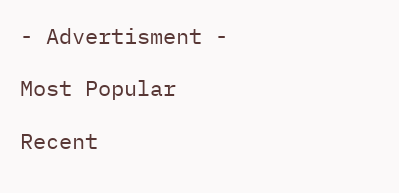- Advertisment -

Most Popular

Recent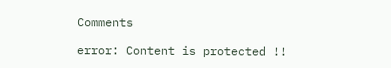Comments

error: Content is protected !!